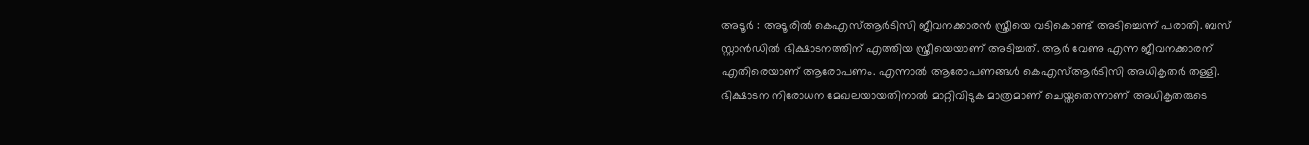അടൂർ : അടൂരിൽ കെഎസ്ആർടിസി ജീവനക്കാരൻ സ്ത്രീയെ വടികൊണ്ട് അടിച്ചെന്ന് പരാതി. ബസ് സ്റ്റാൻഡിൽ ഭിക്ഷാടനത്തിന് എത്തിയ സ്ത്രീയെയാണ് അടിച്ചത്. ആർ വേണു എന്ന ജീവനക്കാരന് എതിരെയാണ് ആരോപണം. എന്നാൽ ആരോപണങ്ങൾ കെഎസ്ആർടിസി അധികൃതർ തള്ളി. ഭിക്ഷാടന നിരോധന മേഖലയായതിനാൽ മാറ്റിവിടുക മാത്രമാണ് ചെയ്തതെന്നാണ് അധികൃതരുടെ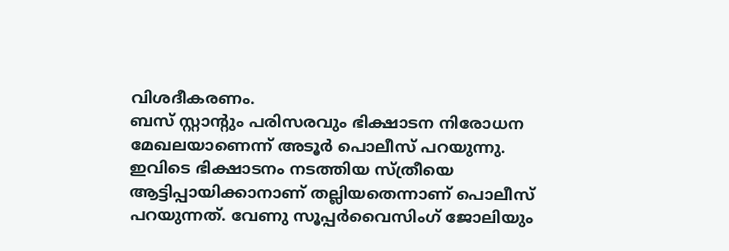വിശദീകരണം.
ബസ് സ്റ്റാന്റും പരിസരവും ഭിക്ഷാടന നിരോധന മേഖലയാണെന്ന് അടൂർ പൊലീസ് പറയുന്നു. ഇവിടെ ഭിക്ഷാടനം നടത്തിയ സ്ത്രീയെ ആട്ടിപ്പായിക്കാനാണ് തല്ലിയതെന്നാണ് പൊലീസ് പറയുന്നത്. വേണു സൂപ്പർവൈസിംഗ് ജോലിയും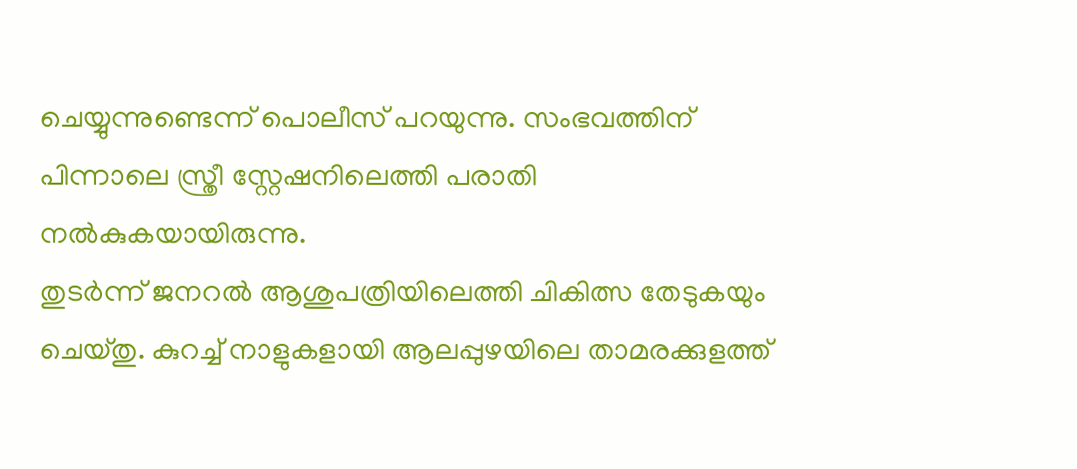ചെയ്യുന്നുണ്ടെന്ന് പൊലീസ് പറയുന്നു. സംഭവത്തിന് പിന്നാലെ സ്ത്രീ സ്റ്റേഷനിലെത്തി പരാതി നൽകുകയായിരുന്നു.
തുടർന്ന് ജനറൽ ആശുപത്രിയിലെത്തി ചികിത്സ തേടുകയും ചെയ്തു. കുറച്ച് നാളുകളായി ആലപ്പുഴയിലെ താമരക്കുളത്ത്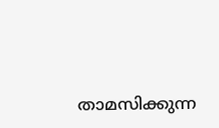താമസിക്കുന്ന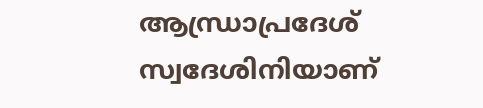ആന്ധ്രാപ്രദേശ് സ്വദേശിനിയാണ്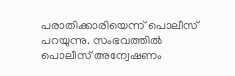പരാതിക്കാരിയെന്ന് പൊലീസ് പറയുന്നു. സംഭവത്തിൽ പൊലീസ് അന്വേഷണം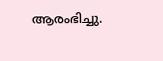ആരംഭിച്ചു.